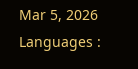Mar 5, 2026 Languages :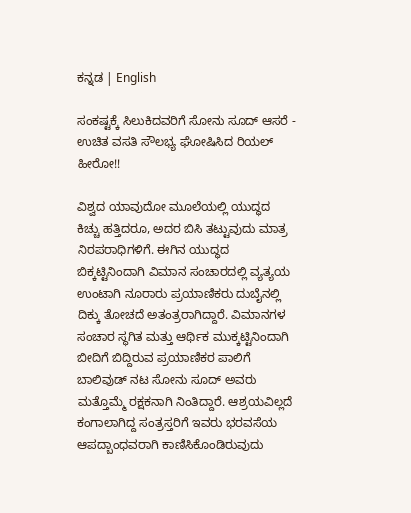ಕನ್ನಡ | English

ಸಂಕಷ್ಟಕ್ಕೆ ಸಿಲುಕಿದವರಿಗೆ ಸೋನು ಸೂದ್ ಆಸರೆ - ಉಚಿತ ವಸತಿ ಸೌಲಭ್ಯ ಘೋಷಿಸಿದ ರಿಯಲ್ ಹೀರೋ!!

ವಿಶ್ವದ ಯಾವುದೋ ಮೂಲೆಯಲ್ಲಿ ಯುದ್ಧದ ಕಿಚ್ಚು ಹತ್ತಿದರೂ, ಅದರ ಬಿಸಿ ತಟ್ಟುವುದು ಮಾತ್ರ ನಿರಪರಾಧಿಗಳಿಗೆ. ಈಗಿನ ಯುದ್ಧದ ಬಿಕ್ಕಟ್ಟಿನಿಂದಾಗಿ ವಿಮಾನ ಸಂಚಾರದಲ್ಲಿ ವ್ಯತ್ಯಯ ಉಂಟಾಗಿ ನೂರಾರು ಪ್ರಯಾಣಿಕರು ದುಬೈನಲ್ಲಿ ದಿಕ್ಕು ತೋಚದೆ ಅತಂತ್ರರಾಗಿದ್ದಾರೆ. ವಿಮಾನಗಳ ಸಂಚಾರ ಸ್ಥಗಿತ ಮತ್ತು ಆರ್ಥಿಕ ಮುಕ್ಕಟ್ಟಿನಿಂದಾಗಿ ಬೀದಿಗೆ ಬಿದ್ದಿರುವ ಪ್ರಯಾಣಿಕರ ಪಾಲಿಗೆ ಬಾಲಿವುಡ್ ನಟ ಸೋನು ಸೂದ್ ಅವರು ಮತ್ತೊಮ್ಮೆ ರಕ್ಷಕನಾಗಿ ನಿಂತಿದ್ದಾರೆ. ಆಶ್ರಯವಿಲ್ಲದೆ ಕಂಗಾಲಾಗಿದ್ದ ಸಂತ್ರಸ್ತರಿಗೆ ಇವರು ಭರವಸೆಯ ಆಪದ್ಬಾಂಧವರಾಗಿ ಕಾಣಿಸಿಕೊಂಡಿರುವುದು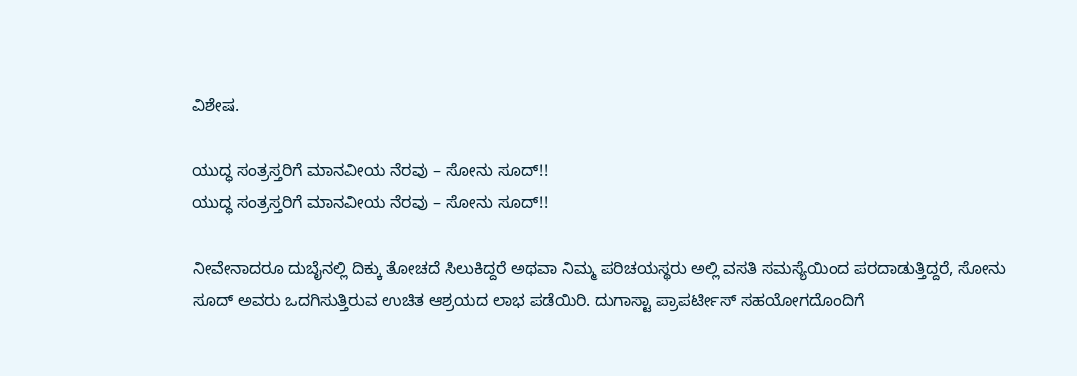ವಿಶೇಷ.

ಯುದ್ಧ ಸಂತ್ರಸ್ತರಿಗೆ ಮಾನವೀಯ ನೆರವು – ಸೋನು ಸೂದ್!!
ಯುದ್ಧ ಸಂತ್ರಸ್ತರಿಗೆ ಮಾನವೀಯ ನೆರವು – ಸೋನು ಸೂದ್!!

ನೀವೇನಾದರೂ ದುಬೈನಲ್ಲಿ ದಿಕ್ಕು ತೋಚದೆ ಸಿಲುಕಿದ್ದರೆ ಅಥವಾ ನಿಮ್ಮ ಪರಿಚಯಸ್ಥರು ಅಲ್ಲಿ ವಸತಿ ಸಮಸ್ಯೆಯಿಂದ ಪರದಾಡುತ್ತಿದ್ದರೆ, ಸೋನು ಸೂದ್ ಅವರು ಒದಗಿಸುತ್ತಿರುವ ಉಚಿತ ಆಶ್ರಯದ ಲಾಭ ಪಡೆಯಿರಿ. ದುಗಾಸ್ಟಾ ಪ್ರಾಪರ್ಟೀಸ್ ಸಹಯೋಗದೊಂದಿಗೆ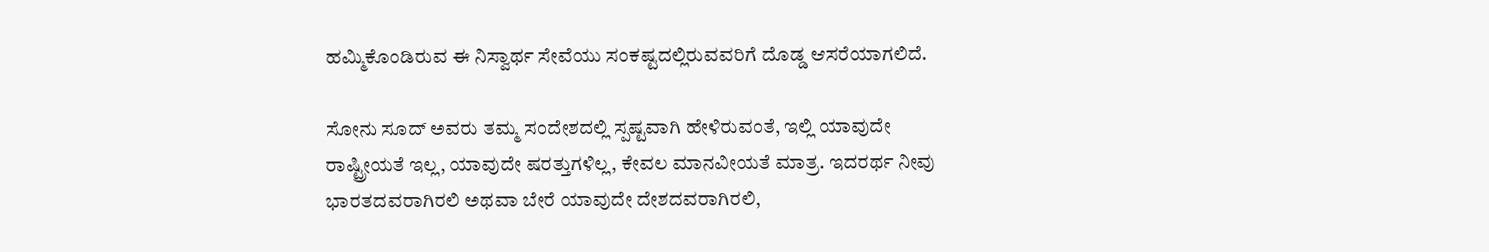ಹಮ್ಮಿಕೊಂಡಿರುವ ಈ ನಿಸ್ವಾರ್ಥ ಸೇವೆಯು ಸಂಕಷ್ಟದಲ್ಲಿರುವವರಿಗೆ ದೊಡ್ಡ ಆಸರೆಯಾಗಲಿದೆ.

ಸೋನು ಸೂದ್ ಅವರು ತಮ್ಮ ಸಂದೇಶದಲ್ಲಿ ಸ್ಪಷ್ಟವಾಗಿ ಹೇಳಿರುವಂತೆ, ಇಲ್ಲಿ ಯಾವುದೇ ರಾಷ್ಟ್ರೀಯತೆ ಇಲ್ಲ, ಯಾವುದೇ ಷರತ್ತುಗಳಿಲ್ಲ, ಕೇವಲ ಮಾನವೀಯತೆ ಮಾತ್ರ. ಇದರರ್ಥ ನೀವು ಭಾರತದವರಾಗಿರಲಿ ಅಥವಾ ಬೇರೆ ಯಾವುದೇ ದೇಶದವರಾಗಿರಲಿ,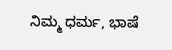ನಿಮ್ಮ ಧರ್ಮ, ಭಾಷೆ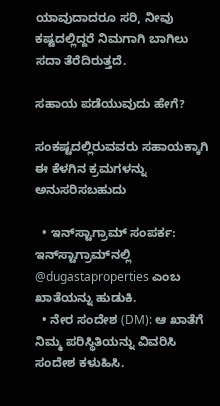ಯಾವುದಾದರೂ ಸರಿ, ನೀವು ಕಷ್ಟದಲ್ಲಿದ್ದರೆ ನಿಮಗಾಗಿ ಬಾಗಿಲು ಸದಾ ತೆರೆದಿರುತ್ತದೆ.

ಸಹಾಯ ಪಡೆಯುವುದು ಹೇಗೆ?

ಸಂಕಷ್ಟದಲ್ಲಿರುವವರು ಸಹಾಯಕ್ಕಾಗಿ ಈ ಕೆಳಗಿನ ಕ್ರಮಗಳನ್ನು ಅನುಸರಿಸಬಹುದು

  • ಇನ್‌ಸ್ಟಾಗ್ರಾಮ್ ಸಂಪರ್ಕ: ಇನ್‌ಸ್ಟಾಗ್ರಾಮ್‌ನಲ್ಲಿ @dugastaproperties ಎಂಬ ಖಾತೆಯನ್ನು ಹುಡುಕಿ.
  • ನೇರ ಸಂದೇಶ (DM): ಆ ಖಾತೆಗೆ ನಿಮ್ಮ ಪರಿಸ್ಥಿತಿಯನ್ನು ವಿವರಿಸಿ ಸಂದೇಶ ಕಳುಹಿಸಿ.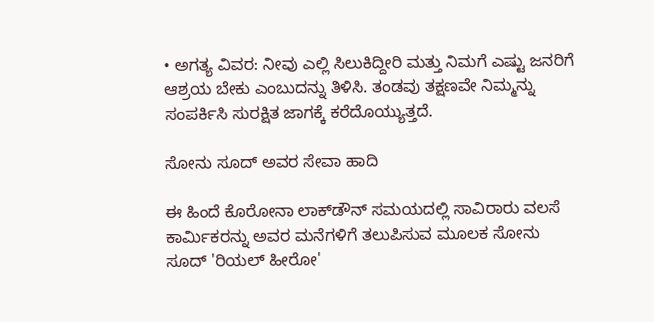• ಅಗತ್ಯ ವಿವರ: ನೀವು ಎಲ್ಲಿ ಸಿಲುಕಿದ್ದೀರಿ ಮತ್ತು ನಿಮಗೆ ಎಷ್ಟು ಜನರಿಗೆ ಆಶ್ರಯ ಬೇಕು ಎಂಬುದನ್ನು ತಿಳಿಸಿ. ತಂಡವು ತಕ್ಷಣವೇ ನಿಮ್ಮನ್ನು ಸಂಪರ್ಕಿಸಿ ಸುರಕ್ಷಿತ ಜಾಗಕ್ಕೆ ಕರೆದೊಯ್ಯುತ್ತದೆ.

ಸೋನು ಸೂದ್ ಅವರ ಸೇವಾ ಹಾದಿ

ಈ ಹಿಂದೆ ಕೊರೋನಾ ಲಾಕ್‌ಡೌನ್ ಸಮಯದಲ್ಲಿ ಸಾವಿರಾರು ವಲಸೆ ಕಾರ್ಮಿಕರನ್ನು ಅವರ ಮನೆಗಳಿಗೆ ತಲುಪಿಸುವ ಮೂಲಕ ಸೋನು ಸೂದ್ 'ರಿಯಲ್ ಹೀರೋ'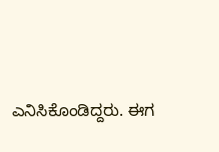ಎನಿಸಿಕೊಂಡಿದ್ದರು. ಈಗ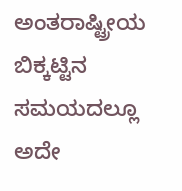ಅಂತರಾಷ್ಟ್ರೀಯ ಬಿಕ್ಕಟ್ಟಿನ ಸಮಯದಲ್ಲೂ ಅದೇ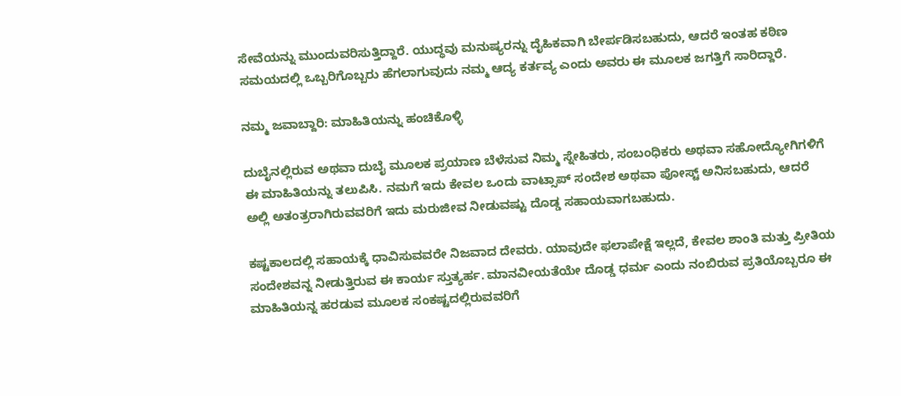ಸೇವೆಯನ್ನು ಮುಂದುವರಿಸುತ್ತಿದ್ದಾರೆ. ಯುದ್ಧವು ಮನುಷ್ಯರನ್ನು ದೈಹಿಕವಾಗಿ ಬೇರ್ಪಡಿಸಬಹುದು, ಆದರೆ ಇಂತಹ ಕಠಿಣ ಸಮಯದಲ್ಲಿ ಒಬ್ಬರಿಗೊಬ್ಬರು ಹೆಗಲಾಗುವುದು ನಮ್ಮ ಆದ್ಯ ಕರ್ತವ್ಯ ಎಂದು ಅವರು ಈ ಮೂಲಕ ಜಗತ್ತಿಗೆ ಸಾರಿದ್ದಾರೆ.

ನಮ್ಮ ಜವಾಬ್ದಾರಿ: ಮಾಹಿತಿಯನ್ನು ಹಂಚಿಕೊಳ್ಳಿ

ದುಬೈನಲ್ಲಿರುವ ಅಥವಾ ದುಬೈ ಮೂಲಕ ಪ್ರಯಾಣ ಬೆಳೆಸುವ ನಿಮ್ಮ ಸ್ನೇಹಿತರು, ಸಂಬಂಧಿಕರು ಅಥವಾ ಸಹೋದ್ಯೋಗಿಗಳಿಗೆ ಈ ಮಾಹಿತಿಯನ್ನು ತಲುಪಿಸಿ. ನಮಗೆ ಇದು ಕೇವಲ ಒಂದು ವಾಟ್ಸಾಪ್ ಸಂದೇಶ ಅಥವಾ ಪೋಸ್ಟ್ ಅನಿಸಬಹುದು, ಆದರೆ ಅಲ್ಲಿ ಅತಂತ್ರರಾಗಿರುವವರಿಗೆ ಇದು ಮರುಜೀವ ನೀಡುವಷ್ಟು ದೊಡ್ಡ ಸಹಾಯವಾಗಬಹುದು.

ಕಷ್ಟಕಾಲದಲ್ಲಿ ಸಹಾಯಕ್ಕೆ ಧಾವಿಸುವವರೇ ನಿಜವಾದ ದೇವರು. ಯಾವುದೇ ಫಲಾಪೇಕ್ಷೆ ಇಲ್ಲದೆ, ಕೇವಲ ಶಾಂತಿ ಮತ್ತು ಪ್ರೀತಿಯ ಸಂದೇಶವನ್ನ ನೀಡುತ್ತಿರುವ ಈ ಕಾರ್ಯ ಸ್ತುತ್ಯರ್ಹ. ಮಾನವೀಯತೆಯೇ ದೊಡ್ಡ ಧರ್ಮ ಎಂದು ನಂಬಿರುವ ಪ್ರತಿಯೊಬ್ಬರೂ ಈ ಮಾಹಿತಿಯನ್ನ ಹರಡುವ ಮೂಲಕ ಸಂಕಷ್ಟದಲ್ಲಿರುವವರಿಗೆ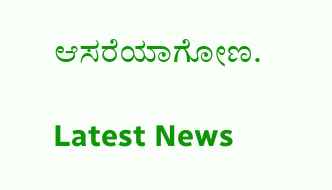ಆಸರೆಯಾಗೋಣ.

Latest News